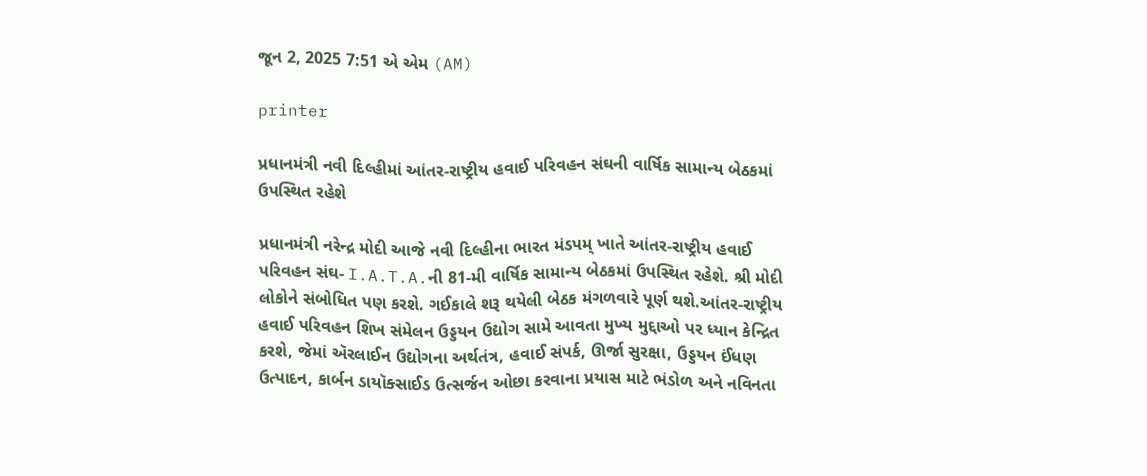જૂન 2, 2025 7:51 એ એમ (AM)

printer

પ્રધાનમંત્રી નવી દિલ્હીમાં આંતર-રાષ્ટ્રીય હવાઈ પરિવહન સંઘની વાર્ષિક સામાન્ય બેઠકમાં ઉપસ્થિત રહેશે

પ્રધાનમંત્રી નરેન્દ્ર મોદી આજે નવી દિલ્હીના ભારત મંડપમ્ ખાતે આંતર-રાષ્ટ્રીય હવાઈ પરિવહન સંઘ- I.A.T.A.ની 81-મી વાર્ષિક સામાન્ય બેઠકમાં ઉપસ્થિત રહેશે. શ્રી મોદી લોકોને સંબોધિત પણ કરશે. ગઈકાલે શરૂ થયેલી બેઠક મંગળવારે પૂર્ણ થશે.આંતર-રાષ્ટ્રીય હવાઈ પરિવહન શિખ સંમેલન ઉડ્ડયન ઉદ્યોગ સામે આવતા મુખ્ય મુદ્દાઓ પર ધ્યાન કેન્દ્રિત કરશે, જેમાં ઍરલાઈન ઉદ્યોગના અર્થતંત્ર, હવાઈ સંપર્ક, ઊર્જા સુરક્ષા, ઉડ્ડયન ઈંધણ ઉત્પાદન, કાર્બન ડાયૉક્સાઈડ ઉત્સર્જન ઓછા કરવાના પ્રયાસ માટે ભંડોળ અને નવિનતા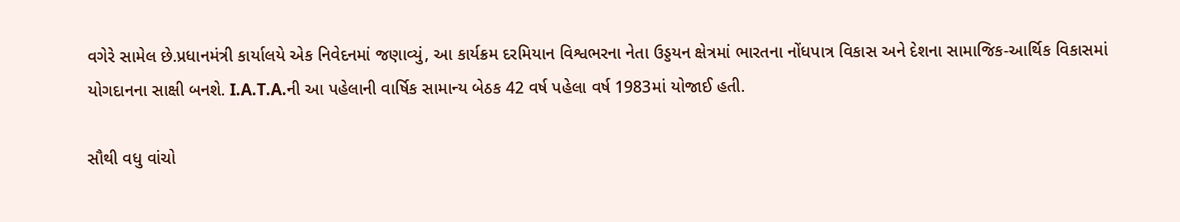વગેરે સામેલ છે.પ્રધાનમંત્રી કાર્યાલયે એક નિવેદનમાં જણાવ્યું, આ કાર્યક્રમ દરમિયાન વિશ્વભરના નેતા ઉડ્ડયન ક્ષેત્રમાં ભારતના નોંધપાત્ર વિકાસ અને દેશના સામાજિક-આર્થિક વિકાસમાં યોગદાનના સાક્ષી બનશે. I.A.T.A.ની આ પહેલાની વાર્ષિક સામાન્ય બેઠક 42 વર્ષ પહેલા વર્ષ 1983માં યોજાઈ હતી.

સૌથી વધુ વાંચો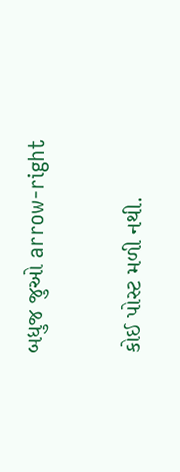બધુજ જુઓ arrow-right

કોઈ પોસ્ટ મળી નથી.